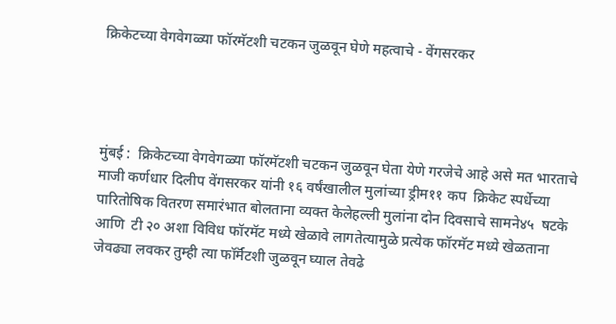क्रिकेटच्या वेगवेगळ्या फॉरमॅटशी चटकन जुळवून घेणे महत्वाचे - वेंगसरकर




मुंबई :  क्रिकेटच्या वेगवेगळ्या फॉरमॅटशी चटकन जुळवून घेता येणे गरजेचे आहे असे मत भारताचे माजी कर्णधार दिलीप वेंगसरकर यांनी १६ वर्षंखालील मुलांच्या ड्रीम११ कप  क्रिकेट स्पर्धेच्या पारितोषिक वितरण समारंभात बोलताना व्यक्त केलेहल्ली मुलांना दोन दिवसाचे सामने४५  षटके आणि  टी २० अशा विविध फॉरमॅट मध्ये खेळावे लागतेत्यामुळे प्रत्येक फॉरमॅट मध्ये खेळताना जेवढ्या लवकर तुम्ही त्या फॉर्मॅटशी जुळवून घ्याल तेवढे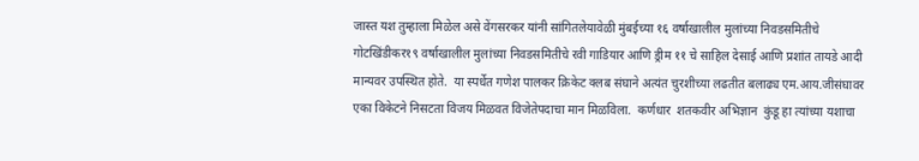जास्त यश तुम्हाला मिळेल असे वेंगसरकर यांनी सांगितलेयावेळी मुंबईच्या १६ वर्षाखालील मुलांच्या निवडसमितीचे गोटखिंडीकर१९ वर्षाखालील मुलांच्या निवडसमितीचे रवी गाडियार आणि ड्रीम ११ चे साहिल देसाई आणि प्रशांत तायडे आदी मान्यवर उपस्थित होते.  या स्पर्धेत गणेश पालकर क्रिकेट क्लब संघाने अत्यंत चुरशीच्या लढतीत बलाढ्य एम.आय.जीसंघावर एका विकेटने निसटता विजय मिळवत विजेतेपदाचा मान मिळविला.  कर्णधार  शतकवीर अभिज्ञान  कुंडू हा त्यांच्या यशाचा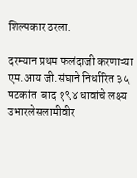शिल्पकार ठरला.

दरम्यान प्रथम फलंदाजी करणाऱ्या एम.आय जी.संघाने निर्धारित ३५ षटकांत  बाद १९४ धावांचे लक्ष्य उभारलेसलामीवीर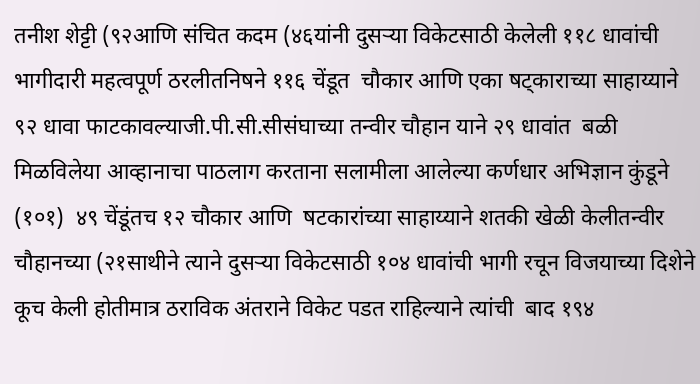तनीश शेट्टी (९२आणि संचित कदम (४६यांनी दुसऱ्या विकेटसाठी केलेली ११८ धावांची भागीदारी महत्वपूर्ण ठरलीतनिषने ११६ चेंडूत  चौकार आणि एका षट्काराच्या साहाय्याने ९२ धावा फाटकावल्याजी.पी.सी.सीसंघाच्या तन्वीर चौहान याने २९ धावांत  बळी मिळविलेया आव्हानाचा पाठलाग करताना सलामीला आलेल्या कर्णधार अभिज्ञान कुंडूने (१०१)  ४९ चेंडूंतच १२ चौकार आणि  षटकारांच्या साहाय्याने शतकी खेळी केलीतन्वीर चौहानच्या (२१साथीने त्याने दुसऱ्या विकेटसाठी १०४ धावांची भागी रचून विजयाच्या दिशेने कूच केली होतीमात्र ठराविक अंतराने विकेट पडत राहिल्याने त्यांची  बाद १९४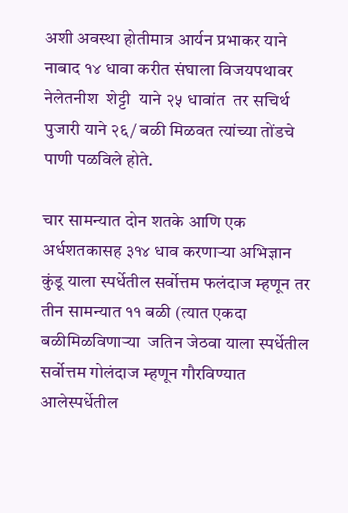अशी अवस्था होतीमात्र आर्यन प्रभाकर याने नाबाद १४ धावा करीत संघाला विजयपथावर नेलेतनीश  शेट्टी  याने २५ धावांत  तर सचिर्थ पुजारी याने २६/ बळी मिळवत त्यांच्या तोंडचे पाणी पळविले होते.

चार सामन्यात दोन शतके आणि एक अर्धशतकासह ३१४ धाव करणाऱ्या अभिज्ञान कुंडू याला स्पर्धेतील सर्वोत्तम फलंदाज म्हणून तर तीन सामन्यात ११ बळी (त्यात एकदा  बळीमिळविणाऱ्या  जतिन जेठवा याला स्पर्धेतील सर्वोत्तम गोलंदाज म्हणून गौरविण्यात आलेस्पर्धेतील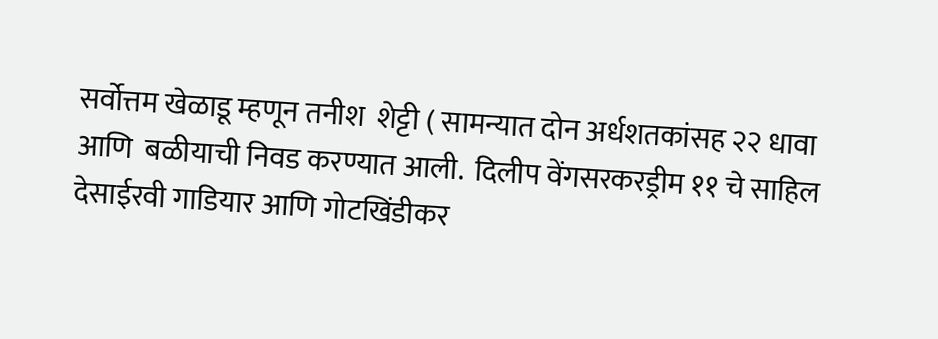सर्वोत्तम खेळाडू म्हणून तनीश  शेट्टी ( सामन्यात दोन अर्धशतकांसह २२ धावा आणि  बळीयाची निवड करण्यात आली.  दिलीप वेंगसरकरड्रीम ११ चे साहिल देसाईरवी गाडियार आणि गोटखिंडीकर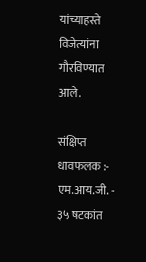यांच्याहस्ते विजेत्यांना गौरविण्यात आले.

संक्षिप्त धावफलक :-  एम.आय.जी. - ३५ षटकांत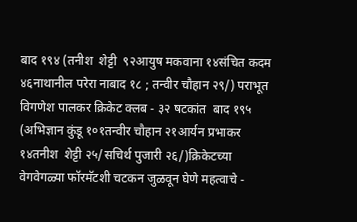बाद १९४ (तनीश  शेट्टी  ९२आयुष मकवाना १४संचित कदम ४६नाथानील परेरा नाबाद १८ ; तन्वीर चौहान २९/) पराभूत विगणेश पालकर क्रिकेट क्लब - ३२ षटकांत  बाद १९५ (अभिज्ञान कुंडू १०१तन्वीर चौहान २१आर्यन प्रभाकर १४तनीश  शेट्टी २५/सचिर्थ पुजारी २६/)क्रिकेटच्या वेगवेगळ्या फॉरमॅटशी चटकन जुळवून घेणे महत्वाचे -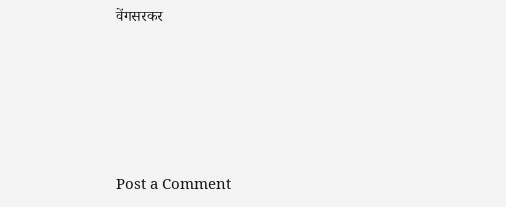वेंगसरकर






Post a Comment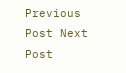Previous Post Next Post